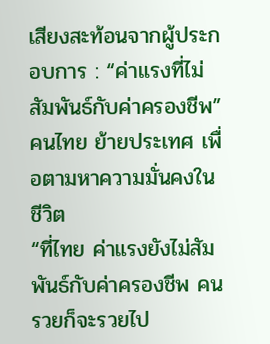เสียงสะท้อนจากผู้ประกอบการ : “ค่าแรงที่ไม่สัมพันธ์กับค่าครองชีพ” คนไทย ย้ายประเทศ เพื่อตามหาความมั่นคงในชีวิต
“ที่ไทย ค่าแรงยังไม่สัมพันธ์กับค่าครองชีพ คนรวยก็จะรวยไป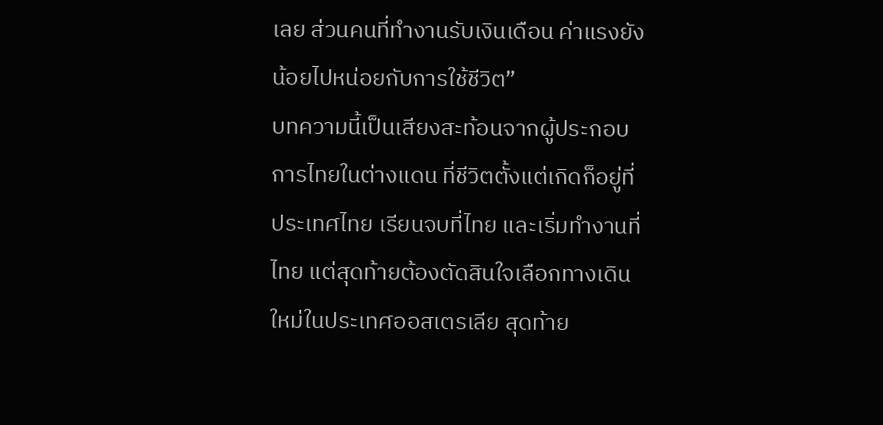เลย ส่วนคนที่ทำงานรับเงินเดือน ค่าแรงยังน้อยไปหน่อยกับการใช้ชีวิต”
บทความนี้เป็นเสียงสะท้อนจากผู้ประกอบการไทยในต่างแดน ที่ชีวิตตั้งแต่เกิดก็อยู่ที่ประเทศไทย เรียนจบที่ไทย และเริ่มทำงานที่ไทย แต่สุดท้ายต้องตัดสินใจเลือกทางเดินใหม่ในประเทศออสเตรเลีย สุดท้าย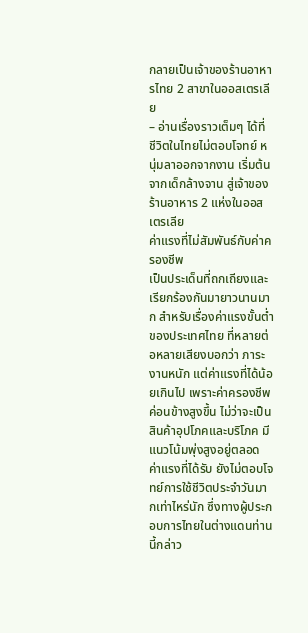กลายเป็นเจ้าของร้านอาหารไทย 2 สาขาในออสเตรเลีย
– อ่านเรื่องราวเต็มๆ ได้ที่ ชีวิตในไทยไม่ตอบโจทย์ หนุ่มลาออกจากงาน เริ่มต้นจากเด็กล้างจาน สู่เจ้าของร้านอาหาร 2 แห่งในออสเตรเลีย
ค่าแรงที่ไม่สัมพันธ์กับค่าครองชีพ
เป็นประเด็นที่ถกเถียงและเรียกร้องกันมายาวนานมาก สำหรับเรื่องค่าแรงขั้นต่ำของประเทศไทย ที่หลายต่อหลายเสียงบอกว่า ภาระงานหนัก แต่ค่าแรงที่ได้น้อยเกินไป เพราะค่าครองชีพค่อนข้างสูงขึ้น ไม่ว่าจะเป็นสินค้าอุปโภคและบริโภค มีแนวโน้มพุ่งสูงอยู่ตลอด
ค่าแรงที่ได้รับ ยังไม่ตอบโจทย์การใช้ชีวิตประจำวันมากเท่าไหร่นัก ซึ่งทางผู้ประกอบการไทยในต่างแดนท่านนี้กล่าว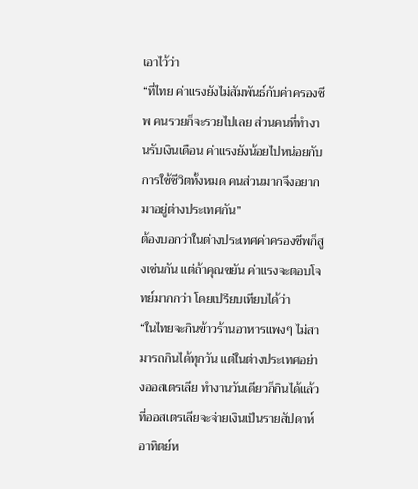เอาไว้ว่า
“ที่ไทย ค่าแรงยังไม่สัมพันธ์กับค่าครองชีพ คนรวยก็จะรวยไปเลย ส่วนคนที่ทำงานรับเงินเดือน ค่าแรงยังน้อยไปหน่อยกับการใช้ชีวิตทั้งหมด คนส่วนมากจึงอยากมาอยู่ต่างประเทศกัน”
ต้องบอกว่าในต่างประเทศค่าครองชีพก็สูงเช่นกัน แต่ถ้าคุณขยัน ค่าแรงจะตอบโจทย์มากกว่า โดยเปรียบเทียบได้ว่า
“ในไทยจะกินข้าวร้านอาหารแพงๆ ไม่สามารถกินได้ทุกวัน แต่ในต่างประเทศอย่างออสเตรเลีย ทำงานวันเดียวก็กินได้แล้ว ที่ออสเตรเลียจะจ่ายเงินเป็นรายสัปดาห์ อาทิตย์ห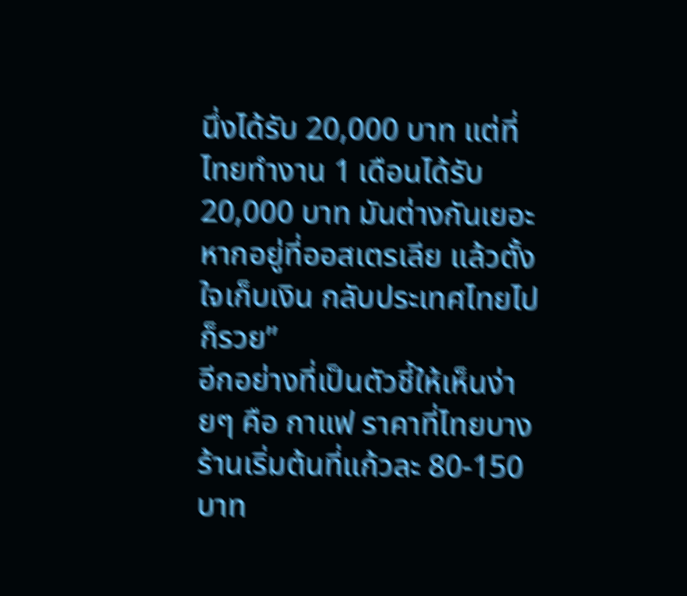นึ่งได้รับ 20,000 บาท แต่ที่ไทยทำงาน 1 เดือนได้รับ 20,000 บาท มันต่างกันเยอะ หากอยู่ที่ออสเตรเลีย แล้วตั้งใจเก็บเงิน กลับประเทศไทยไปก็รวย”
อีกอย่างที่เป็นตัวชี้ให้เห็นง่ายๆ คือ กาแฟ ราคาที่ไทยบางร้านเริ่มต้นที่แก้วละ 80-150 บาท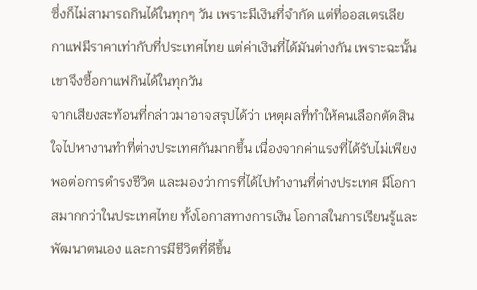ซึ่งก็ไม่สามารถกินได้ในทุกๆ วัน เพราะมีเงินที่จำกัด แต่ที่ออสเตรเลีย กาแฟมีราคาเท่ากับที่ประเทศไทย แต่ค่าเงินที่ได้มันต่างกัน เพราะฉะนั้น เขาจึงซื้อกาแฟกินได้ในทุกวัน
จากเสียงสะท้อนที่กล่าวมาอาจสรุปได้ว่า เหตุผลที่ทำให้คนเลือกตัดสินใจไปหางานทำที่ต่างประเทศกันมากขึ้น เนื่องจากค่าแรงที่ได้รับไม่เพียงพอต่อการดำรงชีวิต และมองว่าการที่ได้ไปทำงานที่ต่างประเทศ มีโอกาสมากกว่าในประเทศไทย ทั้งโอกาสทางการเงิน โอกาสในการเรียนรู้และพัฒนาตนเอง และการมีชีวิตที่ดีขึ้น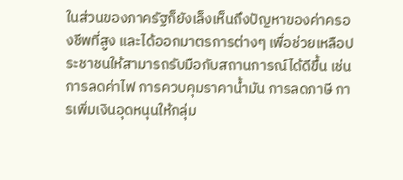ในส่วนของภาครัฐก็ยังเล็งเห็นถึงปัญหาของค่าครองชีพที่สูง และได้ออกมาตรการต่างๆ เพื่อช่วยเหลือประชาชนให้สามารถรับมือกับสถานการณ์ได้ดีขึ้น เช่น การลดค่าไฟ การควบคุมราคาน้ำมัน การลดภาษี การเพิ่มเงินอุดหนุนให้กลุ่ม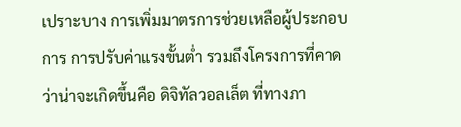เปราะบาง การเพิ่มมาตรการช่วยเหลือผู้ประกอบการ การปรับค่าแรงขั้นต่ำ รวมถึงโครงการที่คาดว่าน่าจะเกิดขึ้นคือ ดิจิทัลวอลเล็ต ที่ทางภา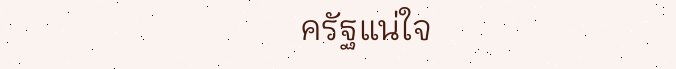ครัฐแน่ใจ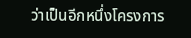ว่าเป็นอีกหนึ่งโครงการ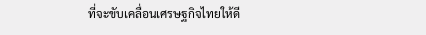ที่จะขับเคลื่อนเศรษฐกิจไทยให้ดี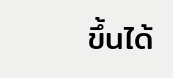ขึ้นได้